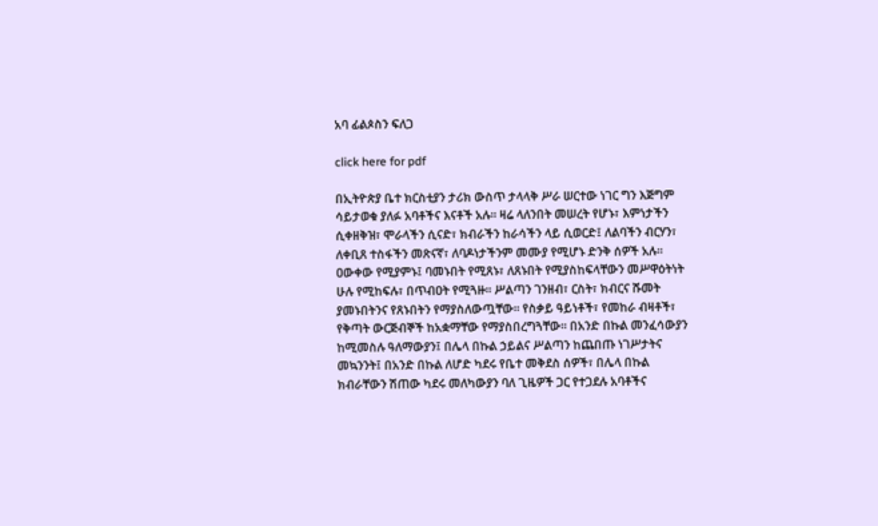አባ ፊልጶስን ፍለጋ

click here for pdf

በኢትዮጵያ ቤተ ክርስቲያን ታሪክ ውስጥ ታላላቅ ሥራ ሠርተው ነገር ግን እጅግም ሳይታወቁ ያለፉ አባቶችና እናቶች አሉ፡፡ ዛሬ ላለንበት መሠረት የሆኑ፣ እምነታችን ሲቀዘቅዝ፣ ሞራላችን ሲናድ፣ ክብራችን ከራሳችን ላይ ሲወርድ፤ ለልባችን ብርሃን፣ ለቀቢጸ ተስፋችን መጽናኛ፣ ለባዶነታችንም መሙያ የሚሆኑ ድንቅ ሰዎች አሉ፡፡ ዐውቀው የሚያምኑ፤ ባመኑበት የሚጸኑ፣ ለጸኑበት የሚያስከፍላቸውን መሥዋዕትነት ሁሉ የሚከፍሉ፣ በጥብዐት የሚጓዙ፡፡ ሥልጣን ገንዘብ፣ ርስት፣ ክብርና ሹመት ያመኑበትንና የጸኑበትን የማያስለውጧቸው፡፡ የስቃይ ዓይነቶች፣ የመከራ ብዛቶች፣ የቅጣት ውርጅብኞች ከአቋማቸው የማያስበረግጓቸው፡፡ በአንድ በኩል መንፈሳውያን ከሚመስሉ ዓለማውያን፤ በሌላ በኩል ኃይልና ሥልጣን ከጨበጡ ነገሥታትና መኳንንት፤ በአንድ በኩል ለሆድ ካደሩ የቤተ መቅደስ ሰዎች፣ በሌላ በኩል ክብራቸውን ሽጠው ካደሩ መለካውያን ባለ ጊዜዎች ጋር የተጋደሉ አባቶችና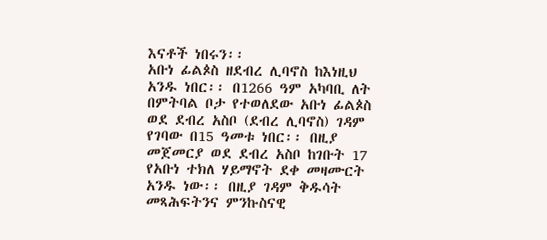እናቶች ነበሩን፡፡
አቡነ ፊልጶስ ዘደብረ ሊባኖስ ከእነዚህ አንዱ ነበር፡፡ በ1266 ዓም አካባቢ ለት በምትባል ቦታ የተወለደው አቡነ ፊልጶስ ወደ ደብረ አስቦ (ደብረ ሊባኖስ) ገዳም የገባው በ15 ዓመቱ ነበር፡፡ በዚያ መጀመርያ ወደ ደብረ አስቦ ከገቡት 17 የአቡነ ተክለ ሃይማኖት ደቀ መዛሙርት አንዱ ነው፡፡ በዚያ ገዳም ቅዱሳት መጻሕፍትንና ምንኩስናዊ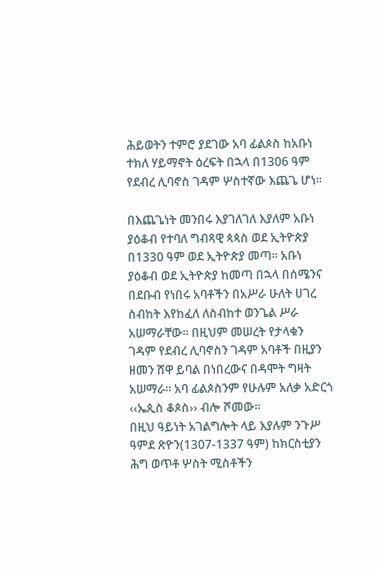ሕይወትን ተምሮ ያደገው አባ ፊልጶስ ከአቡነ ተክለ ሃይማኖት ዕረፍት በኋላ በ1306 ዓም የደብረ ሊባኖስ ገዳም ሦስተኛው እጨጌ ሆነ፡፡

በእጨጌነት መንበሩ እያገለገለ እያለም አቡነ ያዕቆብ የተባለ ግብጻዊ ጳጳስ ወደ ኢትዮጵያ በ1330 ዓም ወደ ኢትዮጵያ መጣ፡፡ አቡነ ያዕቆብ ወደ ኢትዮጵያ ከመጣ በኋላ በሰሜንና በደቡብ የነበሩ አባቶችን በአሥራ ሁለት ሀገረ ስብከት እየከፈለ ለስብከተ ወንጌል ሥራ አሠማራቸው፡፡ በዚህም መሠረት የታላቁን ገዳም የደብረ ሊባኖስን ገዳም አባቶች በዚያን ዘመን ሸዋ ይባል በነበረውና በዳሞት ግዛት አሠማራ፡፡ አባ ፊልጶስንም የሁሉም አለቃ አድርጎ ‹‹ኤጲስ ቆጶስ›› ብሎ ሾመው፡፡
በዚህ ዓይነት አገልግሎት ላይ እያሉም ንጉሥ ዓምደ ጽዮን(1307-1337 ዓም) ከክርስቲያን ሕግ ወጥቶ ሦስት ሚስቶችን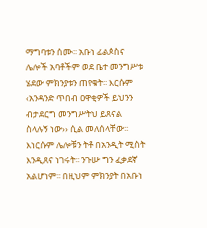ማግባቱን ሰሙ፡፡ አቡነ ፊልጶስና ሌሎች አባቶችም ወደ ቤተ መንግሥቱ ሄደው ምክንያቱን ጠየቁት፡፡ እርሱም ‹አንዳንድ ጥበብ ዐዋቂዎች ይህንን ብታደርግ መንግሥትህ ይጸናል ስላሉኝ ነው›› ሲል መለሰላቸው፡፡ እነርሱም ሌሎቹን ትቶ በአንዲት ሚስት እንዲጸና ነገሩት፡፡ ንጉሡ ግን ፈቃደኛ አልሆነም፡፡ በዚህም ምክንያት በአቡነ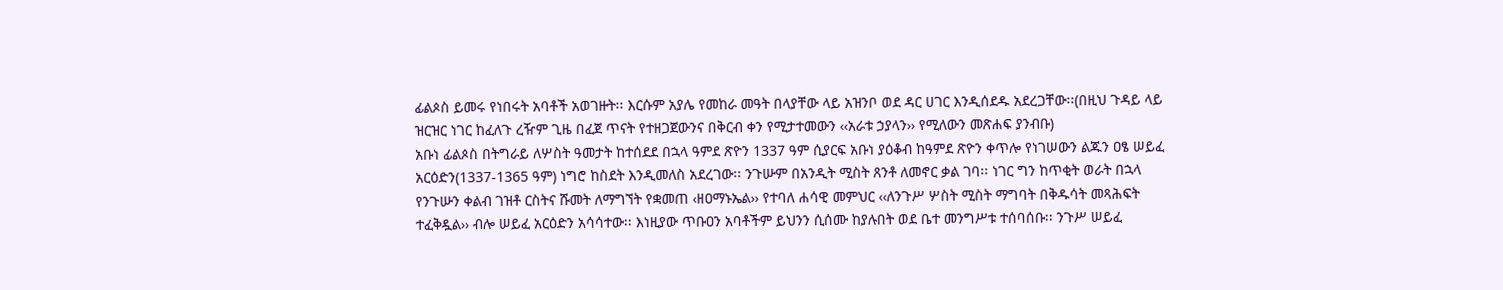ፊልጶስ ይመሩ የነበሩት አባቶች አወገዙት፡፡ እርሱም አያሌ የመከራ መዓት በላያቸው ላይ አዝንቦ ወደ ዳር ሀገር እንዲሰደዱ አደረጋቸው፡፡(በዚህ ጉዳይ ላይ ዝርዝር ነገር ከፈለጉ ረዥም ጊዜ በፈጀ ጥናት የተዘጋጀውንና በቅርብ ቀን የሚታተመውን ‹‹አራቱ ኃያላን›› የሚለውን መጽሐፍ ያንብቡ)
አቡነ ፊልጶስ በትግራይ ለሦስት ዓመታት ከተሰደደ በኋላ ዓምደ ጽዮን 1337 ዓም ሲያርፍ አቡነ ያዕቆብ ከዓምደ ጽዮን ቀጥሎ የነገሠውን ልጁን ዐፄ ሠይፈ አርዕድን(1337-1365 ዓም) ነግሮ ከስደት እንዲመለስ አደረገው፡፡ ንጉሡም በአንዲት ሚስት ጸንቶ ለመኖር ቃል ገባ፡፡ ነገር ግን ከጥቂት ወራት በኋላ የንጉሡን ቀልብ ገዝቶ ርስትና ሹመት ለማግኘት የቋመጠ ‹ዘዐማኑኤል›› የተባለ ሐሳዊ መምህር ‹‹ለንጉሥ ሦስት ሚስት ማግባት በቅዱሳት መጻሕፍት ተፈቅዷል›› ብሎ ሠይፈ አርዕድን አሳሳተው፡፡ እነዚያው ጥቡዐን አባቶችም ይህንን ሲሰሙ ከያሉበት ወደ ቤተ መንግሥቱ ተሰባሰቡ፡፡ ንጉሥ ሠይፈ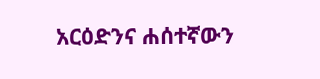አርዕድንና ሐሰተኛውን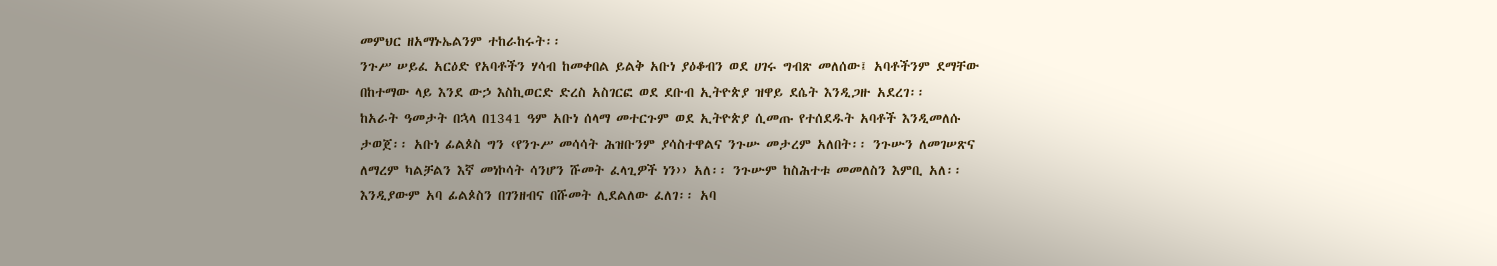መምህር ዘአማኑኤልንም ተከራከሩት፡፡
ንጉሥ ሠይፈ አርዕድ የአባቶችን ሃሳብ ከመቀበል ይልቅ አቡነ ያዕቆብን ወደ ሀገሩ ግብጽ መለሰው፤ አባቶችንም ደማቸው በከተማው ላይ እንደ ውኃ እስኪወርድ ድረስ አስገርፎ ወደ ደቡብ ኢትዮጵያ ዝዋይ ደሴት እንዲጋዙ አደረገ፡፡
ከአራት ዓመታት በኋላ በ1341 ዓም አቡነ ሰላማ መተርጉም ወደ ኢትዮጵያ ሲመጡ የተሰደዱት አባቶች እንዲመለሱ ታወጀ፡፡ አቡነ ፊልጶስ ግን ‹የንጉሥ መሳሳት ሕዝቡንም ያሳስተዋልና ንጉሡ መታረም አለበት፡፡ ንጉሡን ለመገሠጽና ለማረም ካልቻልን እኛ መነኮሳት ሳንሆን ሹመት ፈላጊዎች ነን›› አለ፡፡ ንጉሡም ከስሕተቱ መመለስን እምቢ አለ፡፡ እንዲያውም አባ ፊልጶስን በገንዘብና በሹመት ሊደልለው ፈለገ፡፡ አባ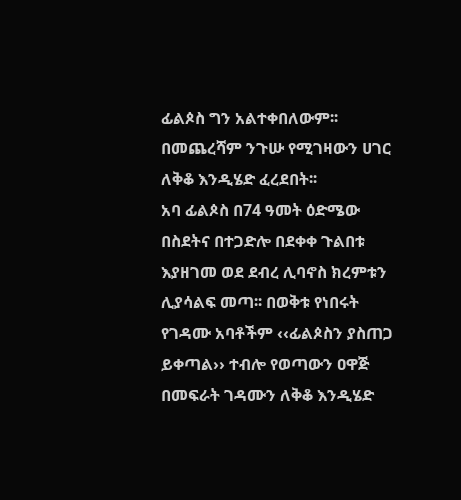ፊልጶስ ግን አልተቀበለውም፡፡ በመጨረሻም ንጉሡ የሚገዛውን ሀገር ለቅቆ እንዲሄድ ፈረደበት፡፡
አባ ፊልጶስ በ74 ዓመት ዕድሜው በስደትና በተጋድሎ በደቀቀ ጉልበቱ እያዘገመ ወደ ደብረ ሊባኖስ ክረምቱን ሊያሳልፍ መጣ፡፡ በወቅቱ የነበሩት የገዳሙ አባቶችም ‹‹ፊልጶስን ያስጠጋ ይቀጣል›› ተብሎ የወጣውን ዐዋጅ በመፍራት ገዳሙን ለቅቆ እንዲሄድ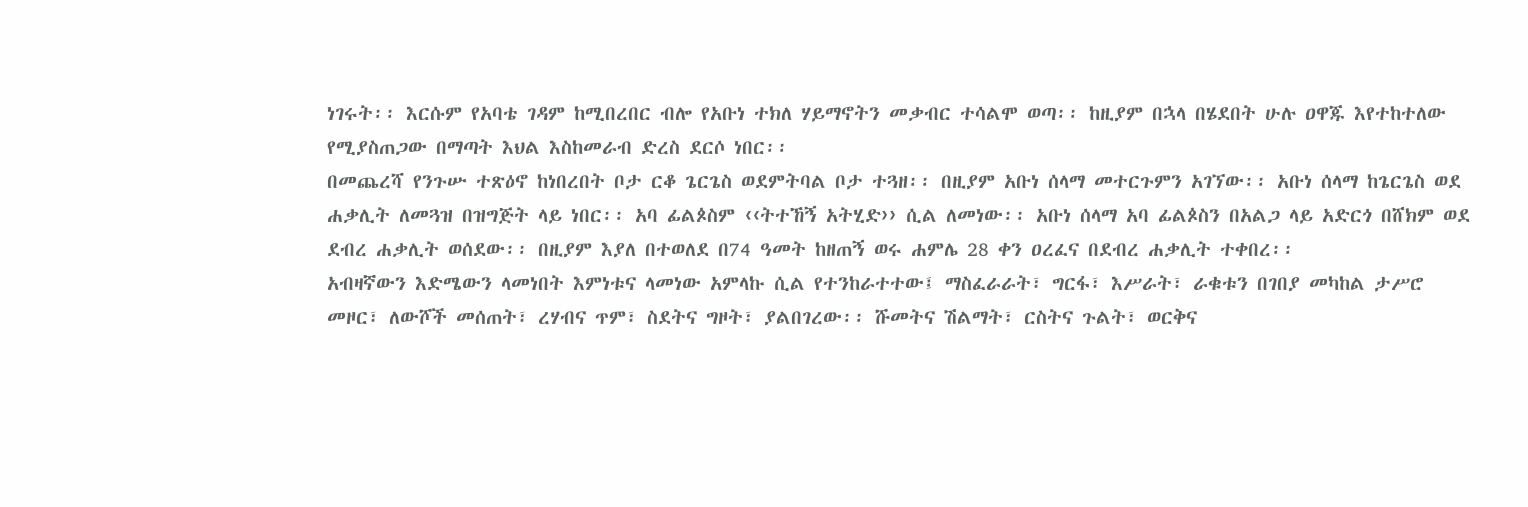ነገሩት፡፡ እርሱም የአባቴ ገዳም ከሚበረበር ብሎ የአቡነ ተክለ ሃይማኖትን መቃብር ተሳልሞ ወጣ፡፡ ከዚያም በኋላ በሄደበት ሁሉ ዐዋጁ እየተከተለው የሚያስጠጋው በማጣት እህል እስከመራብ ድረስ ደርሶ ነበር፡፡
በመጨረሻ የንጉሡ ተጽዕኖ ከነበረበት ቦታ ርቆ ጌርጌስ ወደምትባል ቦታ ተጓዘ፡፡ በዚያም አቡነ ሰላማ መተርጉምን አገኘው፡፡ አቡነ ሰላማ ከጌርጌስ ወደ ሐቃሊት ለመጓዝ በዝግጅት ላይ ነበር፡፡ አባ ፊልጶስም ‹‹ትተኸኝ አትሂድ›› ሲል ለመነው፡፡ አቡነ ሰላማ አባ ፊልጶስን በአልጋ ላይ አድርጎ በሸክም ወደ ደብረ ሐቃሊት ወሰደው፡፡ በዚያም እያለ በተወለደ በ74 ዓመት ከዘጠኝ ወሩ ሐምሌ 28 ቀን ዐረፈና በደብረ ሐቃሊት ተቀበረ፡፡
አብዛኛውን እድሜውን ላመነበት እምነቱና ላመነው አምላኩ ሲል የተንከራተተው፤ ማስፈራራት፣ ግርፋ፣ እሥራት፣ ራቁቱን በገበያ መካከል ታሥሮ መዞር፣ ለውሾች መሰጠት፣ ረሃብና ጥም፣ ስደትና ግዞት፣ ያልበገረው፡፡ ሹመትና ሽልማት፣ ርስትና ጉልት፣ ወርቅና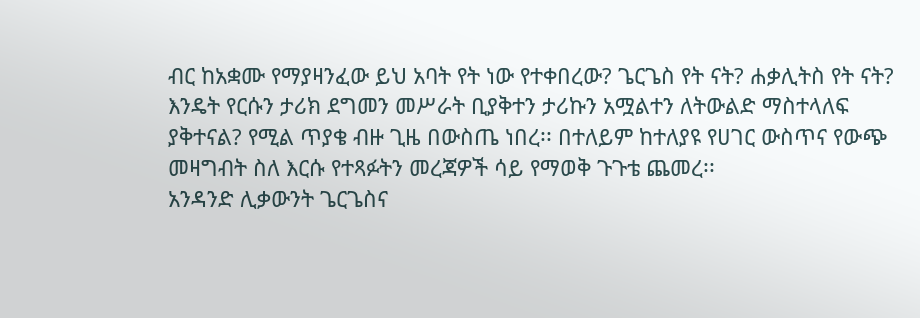ብር ከአቋሙ የማያዛንፈው ይህ አባት የት ነው የተቀበረው? ጌርጌስ የት ናት? ሐቃሊትስ የት ናት? እንዴት የርሱን ታሪክ ደግመን መሥራት ቢያቅተን ታሪኩን አሟልተን ለትውልድ ማስተላለፍ ያቅተናል? የሚል ጥያቄ ብዙ ጊዜ በውስጤ ነበረ፡፡ በተለይም ከተለያዩ የሀገር ውስጥና የውጭ መዛግብት ስለ እርሱ የተጻፉትን መረጃዎች ሳይ የማወቅ ጉጉቴ ጨመረ፡፡
አንዳንድ ሊቃውንት ጌርጌስና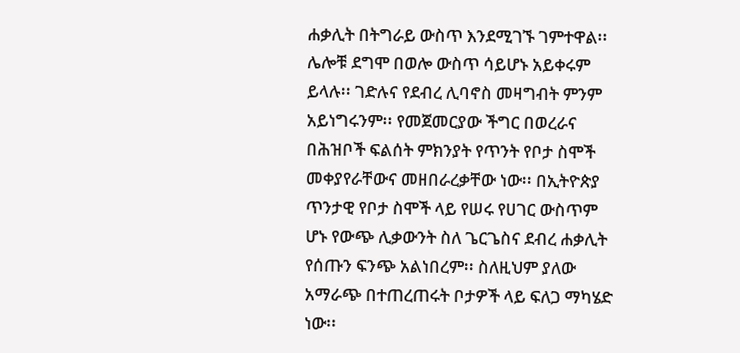ሐቃሊት በትግራይ ውስጥ እንደሚገኙ ገምተዋል፡፡ ሌሎቹ ደግሞ በወሎ ውስጥ ሳይሆኑ አይቀሩም ይላሉ፡፡ ገድሉና የደብረ ሊባኖስ መዛግብት ምንም አይነግሩንም፡፡ የመጀመርያው ችግር በወረራና በሕዝቦች ፍልሰት ምክንያት የጥንት የቦታ ስሞች መቀያየራቸውና መዘበራረቃቸው ነው፡፡ በኢትዮጵያ ጥንታዊ የቦታ ስሞች ላይ የሠሩ የሀገር ውስጥም ሆኑ የውጭ ሊቃውንት ስለ ጌርጌስና ደብረ ሐቃሊት የሰጡን ፍንጭ አልነበረም፡፡ ስለዚህም ያለው አማራጭ በተጠረጠሩት ቦታዎች ላይ ፍለጋ ማካሄድ ነው፡፡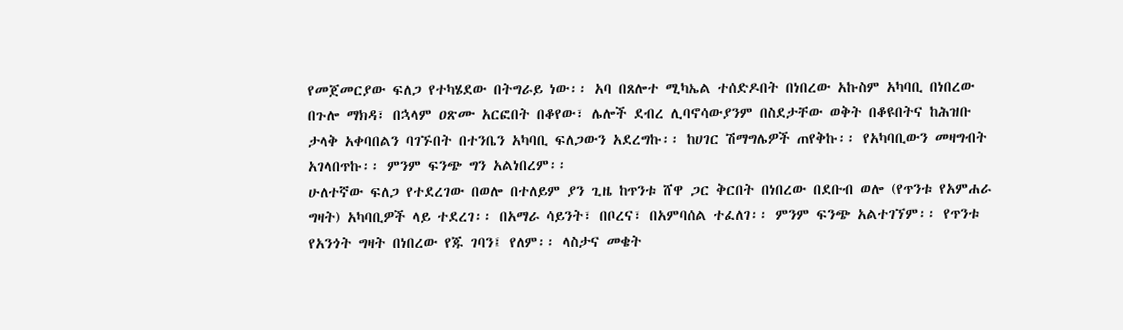የመጀመርያው ፍለጋ የተካሄደው በትግራይ ነው፡፡ አባ በጸሎተ ሚካኤል ተሰድዶበት በነበረው አኩስም አካባቢ በነበረው በጉሎ ማክዳ፣ በኋላም ዐጽሙ አርፎበት በቆየው፣ ሌሎች ደብረ ሊባኖሳውያንም በስደታቸው ወቅት በቆዩበትና ከሕዝቡ ታላቅ አቀባበልን ባገኙበት በተንቤን አካባቢ ፍለጋውን አደረግኩ፡፡ ከሀገር ሽማግሌዎች ጠየቅኩ፡፡ የአካባቢውን መዛግብት አገላበጥኩ፡፡ ምንም ፍንጭ ግን አልነበረም፡፡
ሁለተኛው ፍለጋ የተደረገው በወሎ በተለይም ያን ጊዜ ከጥንቱ ሸዋ ጋር ቅርበት በነበረው በደቡብ ወሎ (የጥንቱ የአምሐራ ግዛት) አካባቢዎች ላይ ተደረገ፡፡ በአማራ ሳይንት፣ በቦረና፣ በአምባሰል ተፈለገ፡፡ ምንም ፍንጭ አልተገኘም፡፡ የጥንቱ የአንጎት ግዛት በነበረው የጁ ገባን፤ የለም፡፡ ላስታና መቄት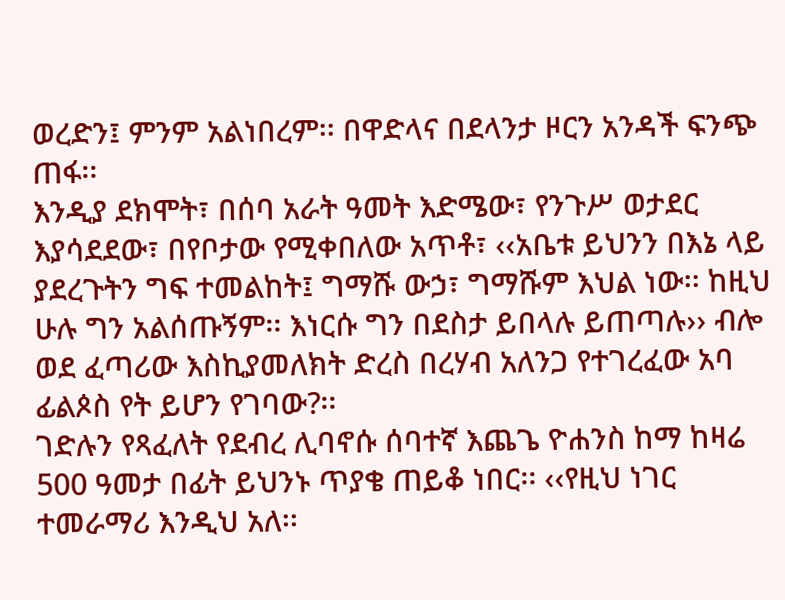ወረድን፤ ምንም አልነበረም፡፡ በዋድላና በደላንታ ዞርን አንዳች ፍንጭ ጠፋ፡፡
እንዲያ ደክሞት፣ በሰባ አራት ዓመት እድሜው፣ የንጉሥ ወታደር እያሳደደው፣ በየቦታው የሚቀበለው አጥቶ፣ ‹‹አቤቱ ይህንን በእኔ ላይ ያደረጉትን ግፍ ተመልከት፤ ግማሹ ውኃ፣ ግማሹም እህል ነው፡፡ ከዚህ ሁሉ ግን አልሰጡኝም፡፡ እነርሱ ግን በደስታ ይበላሉ ይጠጣሉ›› ብሎ ወደ ፈጣሪው እስኪያመለክት ድረስ በረሃብ አለንጋ የተገረፈው አባ ፊልጶስ የት ይሆን የገባው?፡፡
ገድሉን የጻፈለት የደብረ ሊባኖሱ ሰባተኛ እጨጌ ዮሐንስ ከማ ከዛሬ 500 ዓመታ በፊት ይህንኑ ጥያቄ ጠይቆ ነበር፡፡ ‹‹የዚህ ነገር ተመራማሪ እንዲህ አለ፡፡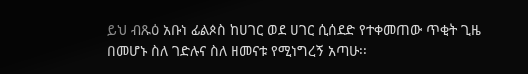ይህ ብጹዕ አቡነ ፊልጶስ ከሀገር ወደ ሀገር ሲሰደድ የተቀመጠው ጥቂት ጊዜ በመሆኑ ስለ ገድሉና ስለ ዘመናቱ የሚነግረኝ አጣሁ፡፡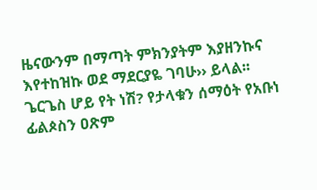ዜናውንም በማጣት ምክንያትም እያዘንኩና እየተከዝኩ ወደ ማደርያዬ ገባሁ›› ይላል፡፡
ጌርጌስ ሆይ የት ነሽ? የታላቁን ሰማዕት የአቡነ ፊልጶስን ዐጽም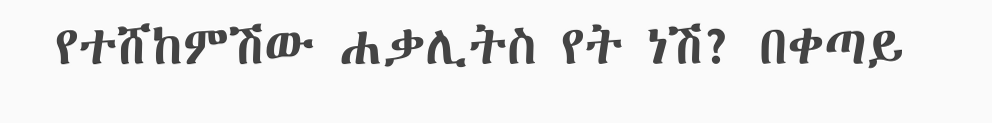የተሸከምሽው ሐቃሊትስ የት ነሽ? በቀጣይ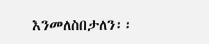እንመለስበታለን፡፡